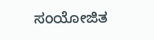ಸಂಯೋಜಿತ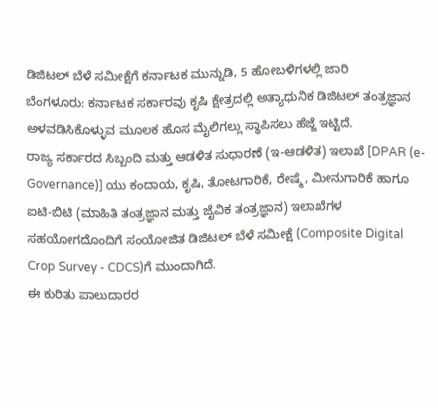ಡಿಜಿಟಲ್ ಬೆಳೆ ಸಮೀಕ್ಷೆಗೆ ಕರ್ನಾಟಕ ಮುನ್ನುಡಿ, 5 ಹೋಬಳಿಗಳಲ್ಲಿ ಜಾರಿ
ಬೆಂಗಳೂರು: ಕರ್ನಾಟಕ ಸರ್ಕಾರವು ಕೃಷಿ ಕ್ಷೇತ್ರದಲ್ಲಿ ಅತ್ಯಾಧುನಿಕ ಡಿಜಿಟಲ್ ತಂತ್ರಜ್ಞಾನ ಅಳವಡಿಸಿಕೊಳ್ಳುವ ಮೂಲಕ ಹೊಸ ಮೈಲಿಗಲ್ಲು ಸ್ಥಾಪಿಸಲು ಹೆಜ್ಜೆ ಇಟ್ಟಿದೆ.
ರಾಜ್ಯ ಸರ್ಕಾರದ ಸಿಬ್ಬಂದಿ ಮತ್ತು ಆಡಳಿತ ಸುಧಾರಣೆ (ಇ-ಆಡಳಿತ) ಇಲಾಖೆ [DPAR (e-Governance)] ಯು ಕಂದಾಯ, ಕೃಷಿ, ತೋಟಗಾರಿಕೆ, ರೇಷ್ಮೆ, ಮೀನುಗಾರಿಕೆ ಹಾಗೂ ಐಟಿ-ಬಿಟಿ (ಮಾಹಿತಿ ತಂತ್ರಜ್ಞಾನ ಮತ್ತು ಜೈವಿಕ ತಂತ್ರಜ್ಞಾನ) ಇಲಾಖೆಗಳ ಸಹಯೋಗದೊಂದಿಗೆ ಸಂಯೋಜಿತ ಡಿಜಿಟಲ್ ಬೆಳೆ ಸಮೀಕ್ಷೆ (Composite Digital Crop Survey - CDCS)ಗೆ ಮುಂದಾಗಿದೆ.
ಈ ಕುರಿತು ಪಾಲುದಾರರ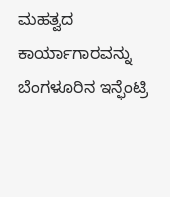ಮಹತ್ವದ ಕಾರ್ಯಾಗಾರವನ್ನು ಬೆಂಗಳೂರಿನ ಇನ್ಫೆಂಟ್ರಿ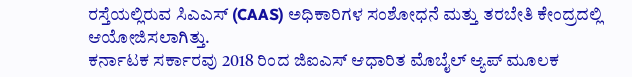ರಸ್ತೆಯಲ್ಲಿರುವ ಸಿಎಎಸ್ (CAAS) ಅಧಿಕಾರಿಗಳ ಸಂಶೋಧನೆ ಮತ್ತು ತರಬೇತಿ ಕೇಂದ್ರದಲ್ಲಿ ಆಯೋಜಿಸಲಾಗಿತ್ತು.
ಕರ್ನಾಟಕ ಸರ್ಕಾರವು 2018 ರಿಂದ ಜಿಐಎಸ್ ಆಧಾರಿತ ಮೊಬೈಲ್ ಆ್ಯಪ್ ಮೂಲಕ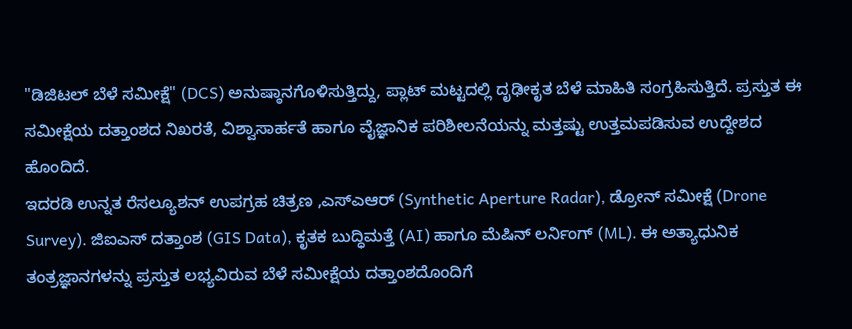"ಡಿಜಿಟಲ್ ಬೆಳೆ ಸಮೀಕ್ಷೆ" (DCS) ಅನುಷ್ಠಾನಗೊಳಿಸುತ್ತಿದ್ದು, ಪ್ಲಾಟ್ ಮಟ್ಟದಲ್ಲಿ ದೃಢೀಕೃತ ಬೆಳೆ ಮಾಹಿತಿ ಸಂಗ್ರಹಿಸುತ್ತಿದೆ. ಪ್ರಸ್ತುತ ಈ ಸಮೀಕ್ಷೆಯ ದತ್ತಾಂಶದ ನಿಖರತೆ, ವಿಶ್ವಾಸಾರ್ಹತೆ ಹಾಗೂ ವೈಜ್ಞಾನಿಕ ಪರಿಶೀಲನೆಯನ್ನು ಮತ್ತಷ್ಟು ಉತ್ತಮಪಡಿಸುವ ಉದ್ದೇಶದ ಹೊಂದಿದೆ.
ಇದರಡಿ ಉನ್ನತ ರೆಸಲ್ಯೂಶನ್ ಉಪಗ್ರಹ ಚಿತ್ರಣ ,ಎಸ್ಎಆರ್ (Synthetic Aperture Radar), ಡ್ರೋನ್ ಸಮೀಕ್ಷೆ (Drone Survey). ಜಿಐಎಸ್ ದತ್ತಾಂಶ (GIS Data), ಕೃತಕ ಬುದ್ಧಿಮತ್ತೆ (AI) ಹಾಗೂ ಮೆಷಿನ್ ಲರ್ನಿಂಗ್ (ML). ಈ ಅತ್ಯಾಧುನಿಕ ತಂತ್ರಜ್ಞಾನಗಳನ್ನು ಪ್ರಸ್ತುತ ಲಭ್ಯವಿರುವ ಬೆಳೆ ಸಮೀಕ್ಷೆಯ ದತ್ತಾಂಶದೊಂದಿಗೆ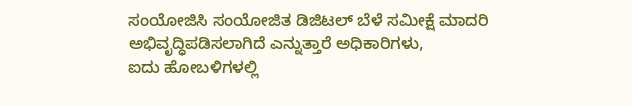ಸಂಯೋಜಿಸಿ ಸಂಯೋಜಿತ ಡಿಜಿಟಲ್ ಬೆಳೆ ಸಮೀಕ್ಷೆ ಮಾದರಿ ಅಭಿವೃದ್ಧಿಪಡಿಸಲಾಗಿದೆ ಎನ್ನುತ್ತಾರೆ ಅಧಿಕಾರಿಗಳು,
ಐದು ಹೋಬಳಿಗಳಲ್ಲಿ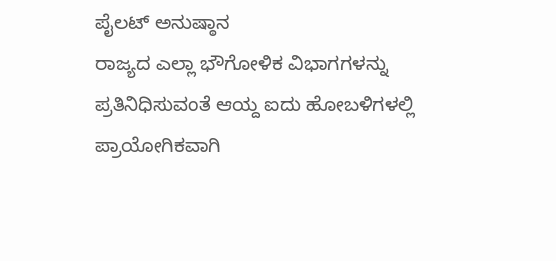ಪೈಲಟ್ ಅನುಷ್ಠಾನ
ರಾಜ್ಯದ ಎಲ್ಲಾ ಭೌಗೋಳಿಕ ವಿಭಾಗಗಳನ್ನು ಪ್ರತಿನಿಧಿಸುವಂತೆ ಆಯ್ದ ಐದು ಹೋಬಳಿಗಳಲ್ಲಿ ಪ್ರಾಯೋಗಿಕವಾಗಿ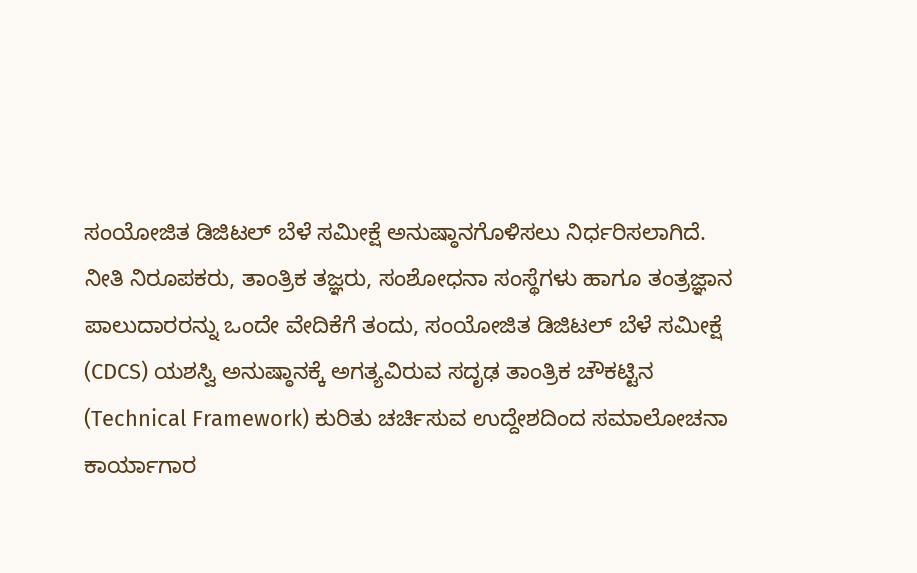ಸಂಯೋಜಿತ ಡಿಜಿಟಲ್ ಬೆಳೆ ಸಮೀಕ್ಷೆ ಅನುಷ್ಠಾನಗೊಳಿಸಲು ನಿರ್ಧರಿಸಲಾಗಿದೆ.
ನೀತಿ ನಿರೂಪಕರು, ತಾಂತ್ರಿಕ ತಜ್ಞರು, ಸಂಶೋಧನಾ ಸಂಸ್ಥೆಗಳು ಹಾಗೂ ತಂತ್ರಜ್ಞಾನ ಪಾಲುದಾರರನ್ನು ಒಂದೇ ವೇದಿಕೆಗೆ ತಂದು, ಸಂಯೋಜಿತ ಡಿಜಿಟಲ್ ಬೆಳೆ ಸಮೀಕ್ಷೆ (CDCS) ಯಶಸ್ವಿ ಅನುಷ್ಠಾನಕ್ಕೆ ಅಗತ್ಯವಿರುವ ಸದೃಢ ತಾಂತ್ರಿಕ ಚೌಕಟ್ಟಿನ (Technical Framework) ಕುರಿತು ಚರ್ಚಿಸುವ ಉದ್ದೇಶದಿಂದ ಸಮಾಲೋಚನಾ ಕಾರ್ಯಾಗಾರ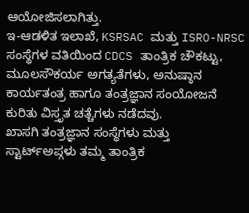ಆಯೋಜಿಸಲಾಗಿತ್ತು.
ಇ-ಆಡಳಿತ ಇಲಾಖೆ, KSRSAC ಮತ್ತು ISRO-NRSC ಸಂಸ್ಥೆಗಳ ವತಿಯಿಂದ CDCS ತಾಂತ್ರಿಕ ಚೌಕಟ್ಟು, ಮೂಲಸೌಕರ್ಯ ಅಗತ್ಯತೆಗಳು, ಅನುಷ್ಠಾನ ಕಾರ್ಯತಂತ್ರ ಹಾಗೂ ತಂತ್ರಜ್ಞಾನ ಸಂಯೋಜನೆ ಕುರಿತು ವಿಸ್ತೃತ ಚತ್ಚೆಗಳು ನಡೆದವು.
ಖಾಸಗಿ ತಂತ್ರಜ್ಞಾನ ಸಂಸ್ಥೆಗಳು ಮತ್ತು ಸ್ಟಾರ್ಟ್ಅಪ್ಗಳು ತಮ್ಮ ತಾಂತ್ರಿಕ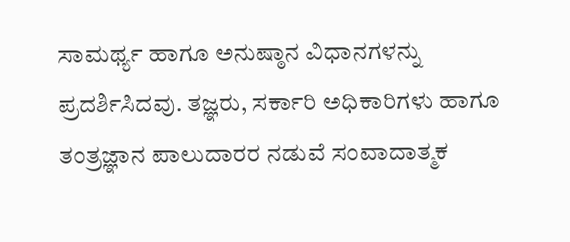ಸಾಮರ್ಥ್ಯ ಹಾಗೂ ಅನುಷ್ಠಾನ ವಿಧಾನಗಳನ್ನು ಪ್ರದರ್ಶಿಸಿದವು. ತಜ್ಞರು, ಸರ್ಕಾರಿ ಅಧಿಕಾರಿಗಳು ಹಾಗೂ ತಂತ್ರಜ್ಞಾನ ಪಾಲುದಾರರ ನಡುವೆ ಸಂವಾದಾತ್ಮಕ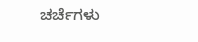ಚರ್ಚೆಗಳು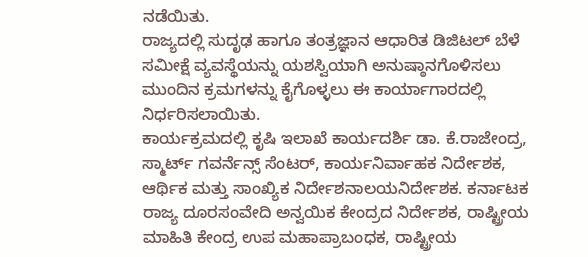ನಡೆಯಿತು.
ರಾಜ್ಯದಲ್ಲಿ ಸುದೃಢ ಹಾಗೂ ತಂತ್ರಜ್ಞಾನ ಆಧಾರಿತ ಡಿಜಿಟಲ್ ಬೆಳೆ ಸಮೀಕ್ಷೆ ವ್ಯವಸ್ಥೆಯನ್ನು ಯಶಸ್ವಿಯಾಗಿ ಅನುಷ್ಠಾನಗೊಳಿಸಲು ಮುಂದಿನ ಕ್ರಮಗಳನ್ನು ಕೈಗೊಳ್ಳಲು ಈ ಕಾರ್ಯಾಗಾರದಲ್ಲಿ ನಿರ್ಧರಿಸಲಾಯಿತು.
ಕಾರ್ಯಕ್ರಮದಲ್ಲಿ ಕೃಷಿ ಇಲಾಖೆ ಕಾರ್ಯದರ್ಶಿ ಡಾ. ಕೆ.ರಾಜೇಂದ್ರ, ಸ್ಮಾರ್ಟ್ ಗವರ್ನೆನ್ಸ್ ಸೆಂಟರ್, ಕಾರ್ಯನಿರ್ವಾಹಕ ನಿರ್ದೇಶಕ, ಆರ್ಥಿಕ ಮತ್ತು ಸಾಂಖ್ಯಿಕ ನಿರ್ದೇಶನಾಲಯನಿರ್ದೇಶಕ. ಕರ್ನಾಟಕ ರಾಜ್ಯ ದೂರಸಂವೇದಿ ಅನ್ವಯಿಕ ಕೇಂದ್ರದ ನಿರ್ದೇಶಕ, ರಾಷ್ಟ್ರೀಯ ಮಾಹಿತಿ ಕೇಂದ್ರ ಉಪ ಮಹಾಪ್ರಾಬಂಧಕ, ರಾಷ್ಟ್ರೀಯ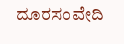ದೂರಸಂವೇದಿ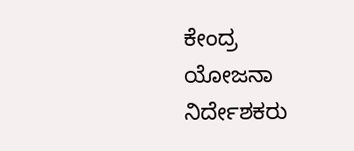ಕೇಂದ್ರ ಯೋಜನಾ ನಿರ್ದೇಶಕರು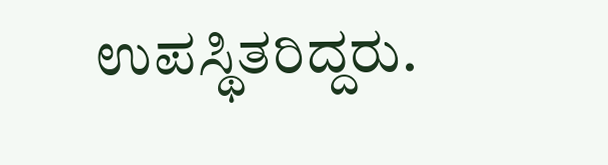ಉಪಸ್ಥಿತರಿದ್ದರು.